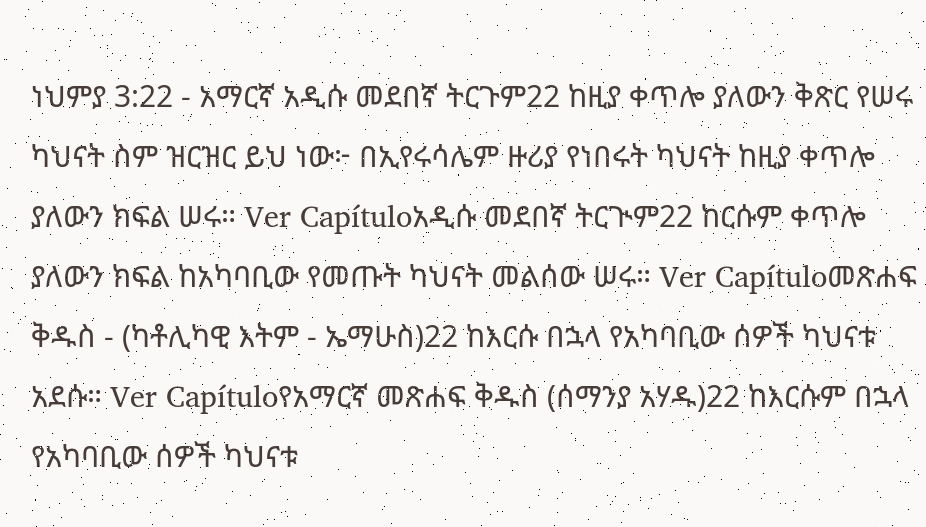ነህምያ 3:22 - አማርኛ አዲሱ መደበኛ ትርጉም22 ከዚያ ቀጥሎ ያለውን ቅጽር የሠሩ ካህናት ስም ዝርዝር ይህ ነው፦ በኢየሩሳሌም ዙሪያ የነበሩት ካህናት ከዚያ ቀጥሎ ያለውን ክፍል ሠሩ። Ver Capítuloአዲሱ መደበኛ ትርጒም22 ከርሱም ቀጥሎ ያለውን ክፍል ከአካባቢው የመጡት ካህናት መልሰው ሠሩ። Ver Capítuloመጽሐፍ ቅዱስ - (ካቶሊካዊ እትም - ኤማሁስ)22 ከእርሱ በኋላ የአካባቢው ሰዎች ካህናቱ አደሱ። Ver Capítuloየአማርኛ መጽሐፍ ቅዱስ (ሰማንያ አሃዱ)22 ከእርሱም በኋላ የአካባቢው ሰዎች ካህናቱ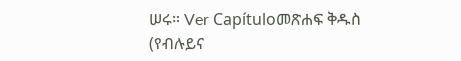ሠሩ። Ver Capítuloመጽሐፍ ቅዱስ (የብሉይና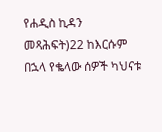የሐዲስ ኪዳን መጻሕፍት)22 ከእርሱም በኋላ የቈላው ሰዎች ካህናቱ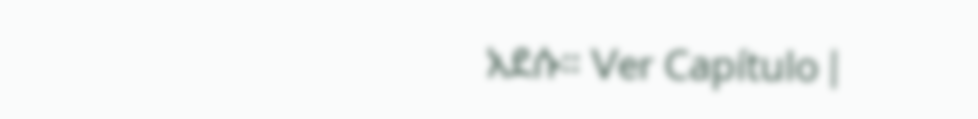አደሱ። Ver Capítulo |